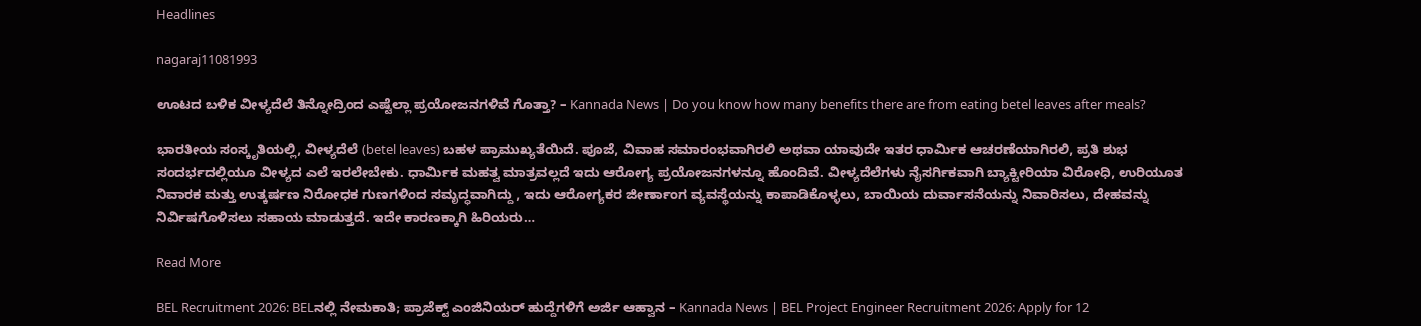Headlines

nagaraj11081993

ಊಟದ ಬಳಿಕ ವೀಳ್ಯದೆಲೆ ತಿನ್ನೋದ್ರಿಂದ ಎಷ್ಟೆಲ್ಲಾ ಪ್ರಯೋಜನಗಳಿವೆ ಗೊತ್ತಾ? – Kannada News | Do you know how many benefits there are from eating betel leaves after meals?

ಭಾರತೀಯ ಸಂಸ್ಕೃತಿಯಲ್ಲಿ, ವೀಳ್ಯದೆಲೆ (betel leaves) ಬಹಳ ಪ್ರಾಮುಖ್ಯತೆಯಿದೆ. ಪೂಜೆ, ವಿವಾಹ ಸಮಾರಂಭವಾಗಿರಲಿ ಅಥವಾ ಯಾವುದೇ ಇತರ ಧಾರ್ಮಿಕ ಆಚರಣೆಯಾಗಿರಲಿ, ಪ್ರತಿ ಶುಭ ಸಂದರ್ಭದಲ್ಲಿಯೂ ವೀಳ್ಯದ ಎಲೆ ಇರಲೇಬೇಕು. ಧಾರ್ಮಿಕ ಮಹತ್ವ ಮಾತ್ರವಲ್ಲದೆ ಇದು ಆರೋಗ್ಯ ಪ್ರಯೋಜನಗಳನ್ನೂ ಹೊಂದಿವೆ. ವೀಳ್ಯದೆಲೆಗಳು ನೈಸರ್ಗಿಕವಾಗಿ ಬ್ಯಾಕ್ಟೀರಿಯಾ ವಿರೋಧಿ, ಉರಿಯೂತ ನಿವಾರಕ ಮತ್ತು ಉತ್ಕರ್ಷಣ ನಿರೋಧಕ ಗುಣಗಳಿಂದ ಸಮೃದ್ಧವಾಗಿದ್ದು , ಇದು ಆರೋಗ್ಯಕರ ಜೀರ್ಣಾಂಗ ವ್ಯವಸ್ಥೆಯನ್ನು ಕಾಪಾಡಿಕೊಳ್ಳಲು, ಬಾಯಿಯ ದುರ್ವಾಸನೆಯನ್ನು ನಿವಾರಿಸಲು, ದೇಹವನ್ನು ನಿರ್ವಿಷಗೊಳಿಸಲು ಸಹಾಯ ಮಾಡುತ್ತದೆ. ಇದೇ ಕಾರಣಕ್ಕಾಗಿ ಹಿರಿಯರು…

Read More

BEL Recruitment 2026: BELನಲ್ಲಿ ನೇಮಕಾತಿ; ಪ್ರಾಜೆಕ್ಟ್ ಎಂಜಿನಿಯರ್ ಹುದ್ದೆಗಳಿಗೆ ಅರ್ಜಿ ಆಹ್ವಾನ – Kannada News | BEL Project Engineer Recruitment 2026: Apply for 12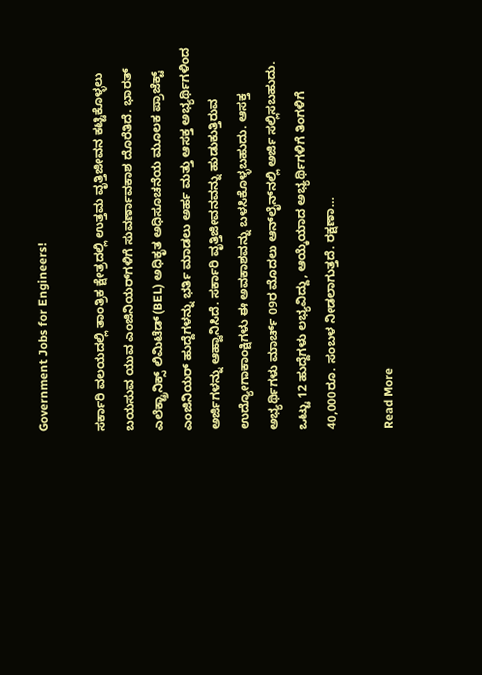Government Jobs for Engineers!

ಸರ್ಕಾರಿ ವಲಯದಲ್ಲಿ ತಾಂತ್ರಿಕ ಕ್ಷೇತ್ರದಲ್ಲಿ ಉತ್ತಮ ವೃತ್ತಿಜೀವನ ಕಟ್ಟಿಕೊಳ್ಳಲು ಬಯಸುವ ಯುವ ಎಂಜಿನಿಯರ್‌ಗಳಿಗೆ ಸುವರ್ಣಾವಕಾಶ ದೊರೆತಿದೆ. ಭಾರತ್ ಎಲೆಕ್ಟ್ರಾನಿಕ್ಸ್ ಲಿಮಿಟೆಡ್(BEL) ಅಧಿಕೃತ ಅಧಿಸೂಚನೆಯ ಮೂಲಕ ಪ್ರಾಜೆಕ್ಟ್ ಎಂಜಿನಿಯರ್ ಹುದ್ದೆಗಳನ್ನು ಭರ್ತಿ ಮಾಡಲು ಅರ್ಹ ಮತ್ತು ಆಸಕ್ತ ಅಭ್ಯರ್ಥಿಗಳಿಂದ ಅರ್ಜಿಗಳನ್ನು ಆಹ್ವಾನಿಸಿದೆ. ಸರ್ಕಾರಿ ವೃತ್ತಿಜೀವನವನ್ನು ಹುಡುಕುತ್ತಿರುವ ಉದ್ಯೋಗಾಕಾಂಕ್ಷಿಗಳು ಈ ಅವಕಾಶವನ್ನು ಬಳಸಿಕೊಳ್ಳಬಹುದು. ಆಸಕ್ತ ಅಭ್ಯರ್ಥಿಗಳು ಮಾರ್ಚ್ 09ರ ಮೊದಲು ಆನ್‌ಲೈನ್‌ನಲ್ಲಿ ಅರ್ಜಿ ಸಲ್ಲಿಸಬಹುದು. ಒಟ್ಟು 12 ಹುದ್ದೆಗಳು ಲಭ್ಯವಿದ್ದು, ಆಯ್ಕೆಯಾದ ಅಭ್ಯರ್ಥಿಗಳಿಗೆ ತಿಂಗಳಿಗೆ 40,000ರೂ. ಸಂಬಳ ನೀಡಲಾಗುತ್ತದೆ. ರಕ್ಷಣಾ…

Read More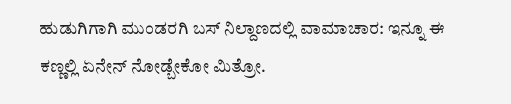ಹುಡುಗಿಗಾಗಿ ಮುಂಡರಗಿ ಬಸ್ ನಿಲ್ದಾಣದಲ್ಲಿ ವಾಮಾಚಾರ: ಇನ್ನೂ ಈ ಕಣ್ಣಲ್ಲಿ ಏನೇನ್ ನೋಡ್ಬೇಕೋ ಮಿತ್ರೋ.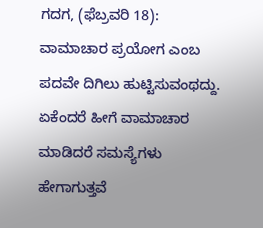ಗದಗ, (ಫೆಬ್ರವರಿ 18): ವಾಮಾಚಾರ ಪ್ರಯೋಗ ಎಂಬ ಪದವೇ ದಿಗಿಲು ಹುಟ್ಟಿಸುವಂಥದ್ದು. ಏಕೆಂದರೆ ಹೀಗೆ ವಾಮಾಚಾರ ಮಾಡಿದರೆ ಸಮಸ್ಯೆಗಳು ಹೇಗಾಗುತ್ತವೆ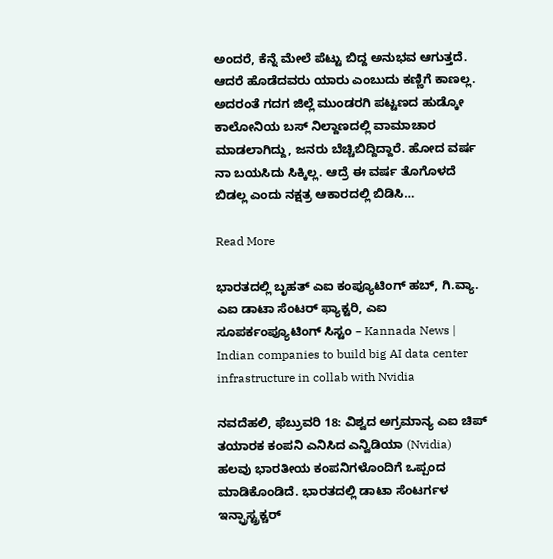ಅಂದರೆ, ಕೆನ್ನೆ ಮೇಲೆ ಪೆಟ್ಟು ಬಿದ್ದ ಅನುಭವ ಆಗುತ್ತದೆ. ಆದರೆ ಹೊಡೆದವರು ಯಾರು ಎಂಬುದು ಕಣ್ಣಿಗೆ ಕಾಣಲ್ಲ. ಅದರಂತೆ ಗದಗ ಜಿಲ್ಲೆ ಮುಂಡರಗಿ ಪಟ್ಟಣದ ಹುಡ್ಕೋ ಕಾಲೋನಿಯ ಬಸ್ ನಿಲ್ದಾಣದಲ್ಲಿ ವಾಮಾಚಾರ ಮಾಡಲಾಗಿದ್ದು, ಜನರು ಬೆಚ್ಚಿಬಿದ್ದಿದ್ದಾರೆ. ಹೋದ ವರ್ಷ ನಾ ಬಯಸಿದು ಸಿಕ್ಕಿಲ್ಲ. ಆದ್ರೆ ಈ ವರ್ಷ ತೊಗೊಳದೆ ಬಿಡಲ್ಲ ಎಂದು ನಕ್ಷತ್ರ ಆಕಾರದಲ್ಲಿ ಬಿಡಿಸಿ…

Read More

ಭಾರತದಲ್ಲಿ ಬೃಹತ್ ಎಐ ಕಂಪ್ಯೂಟಿಂಗ್ ಹಬ್, ಗಿ.ವ್ಯಾ. ಎಐ ಡಾಟಾ ಸೆಂಟರ್ ಫ್ಯಾಕ್ಟರಿ, ಎಐ ಸೂಪರ್ಕಂಪ್ಯೂಟಿಂಗ್ ಸಿಸ್ಟಂ – Kannada News | Indian companies to build big AI data center infrastructure in collab with Nvidia

ನವದೆಹಲಿ, ಫೆಬ್ರುವರಿ 18: ವಿಶ್ವದ ಅಗ್ರಮಾನ್ಯ ಎಐ ಚಿಪ್ ತಯಾರಕ ಕಂಪನಿ ಎನಿಸಿದ ಎನ್ವಿಡಿಯಾ (Nvidia) ಹಲವು ಭಾರತೀಯ ಕಂಪನಿಗಳೊಂದಿಗೆ ಒಪ್ಪಂದ ಮಾಡಿಕೊಂಡಿದೆ. ಭಾರತದಲ್ಲಿ ಡಾಟಾ ಸೆಂಟರ್ಗಳ ಇನ್ಫ್ರಾಸ್ಟ್ರಕ್ಚರ್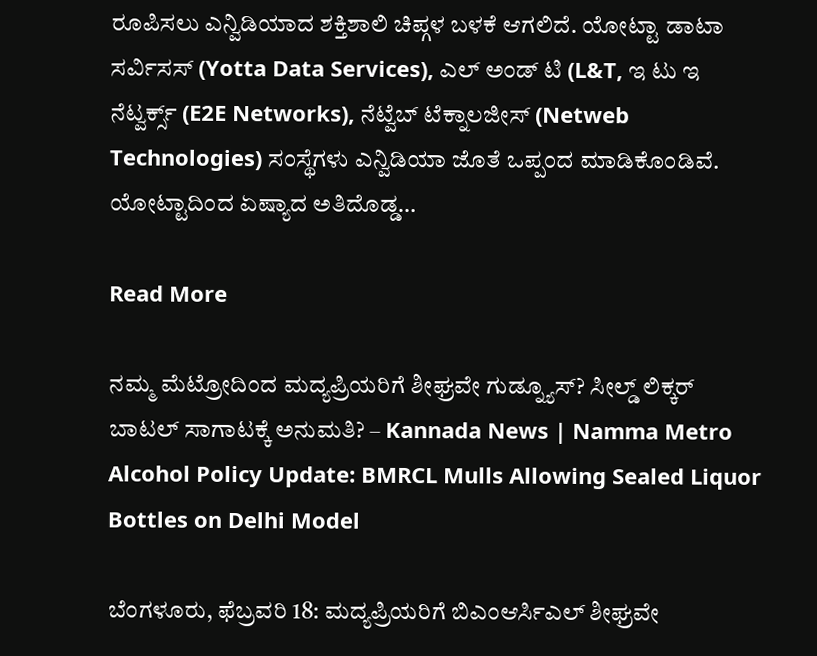ರೂಪಿಸಲು ಎನ್ವಿಡಿಯಾದ ಶಕ್ತಿಶಾಲಿ ಚಿಪ್ಗಳ ಬಳಕೆ ಆಗಲಿದೆ. ಯೋಟ್ಟಾ ಡಾಟಾ ಸರ್ವಿಸಸ್ (Yotta Data Services), ಎಲ್ ಅಂಡ್ ಟಿ (L&T, ಇ ಟು ಇ ನೆಟ್ವರ್ಕ್ಸ್ (E2E Networks), ನೆಟ್ವೆಬ್ ಟೆಕ್ನಾಲಜೀಸ್ (Netweb Technologies) ಸಂಸ್ಥೆಗಳು ಎನ್ವಿಡಿಯಾ ಜೊತೆ ಒಪ್ಪಂದ ಮಾಡಿಕೊಂಡಿವೆ. ಯೋಟ್ಟಾದಿಂದ ಏಷ್ಯಾದ ಅತಿದೊಡ್ಡ…

Read More

ನಮ್ಮ ಮೆಟ್ರೋದಿಂದ ಮದ್ಯಪ್ರಿಯರಿಗೆ ಶೀಘ್ರವೇ ಗುಡ್ನ್ಯೂಸ್? ಸೀಲ್ಡ್ ಲಿಕ್ಕರ್ ಬಾಟಲ್ ಸಾಗಾಟಕ್ಕೆ ಅನುಮತಿ? – Kannada News | Namma Metro Alcohol Policy Update: BMRCL Mulls Allowing Sealed Liquor Bottles on Delhi Model

ಬೆಂಗಳೂರು, ಫೆಬ್ರವರಿ 18: ಮದ್ಯಪ್ರಿಯರಿಗೆ ಬಿಎಂಆರ್ಸಿಎಲ್ ಶೀಘ್ರವೇ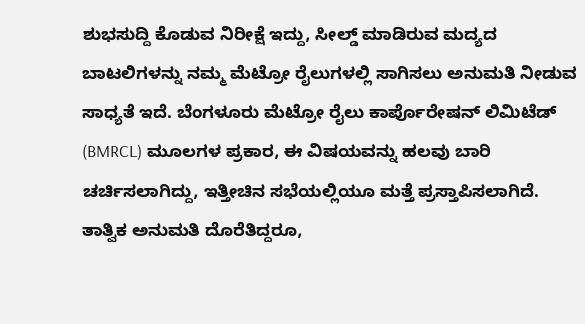ಶುಭಸುದ್ದಿ ಕೊಡುವ ನಿರೀಕ್ಷೆ ಇದ್ದು, ಸೀಲ್ಡ್ ಮಾಡಿರುವ ಮದ್ಯದ ಬಾಟಲಿಗಳನ್ನು ನಮ್ಮ ಮೆಟ್ರೋ ರೈಲುಗಳಲ್ಲಿ ಸಾಗಿಸಲು ಅನುಮತಿ ನೀಡುವ ಸಾಧ್ಯತೆ ಇದೆ. ಬೆಂಗಳೂರು ಮೆಟ್ರೋ ರೈಲು ಕಾರ್ಪೊರೇಷನ್ ಲಿಮಿಟೆಡ್ (BMRCL) ಮೂಲಗಳ ಪ್ರಕಾರ, ಈ ವಿಷಯವನ್ನು ಹಲವು ಬಾರಿ ಚರ್ಚಿಸಲಾಗಿದ್ದು, ಇತ್ತೀಚಿನ ಸಭೆಯಲ್ಲಿಯೂ ಮತ್ತೆ ಪ್ರಸ್ತಾಪಿಸಲಾಗಿದೆ. ತಾತ್ವಿಕ ಅನುಮತಿ ದೊರೆತಿದ್ದರೂ,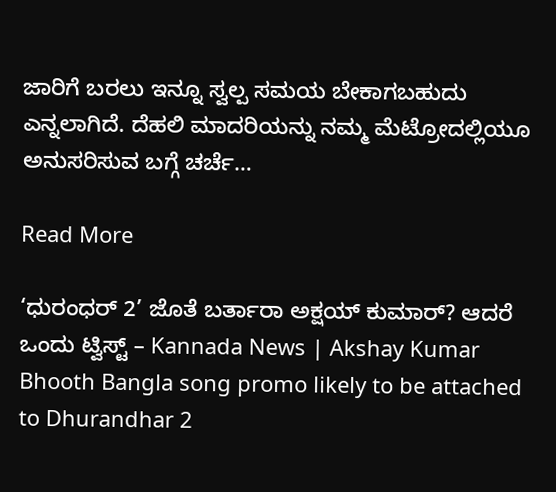ಜಾರಿಗೆ ಬರಲು ಇನ್ನೂ ಸ್ವಲ್ಪ ಸಮಯ ಬೇಕಾಗಬಹುದು ಎನ್ನಲಾಗಿದೆ. ದೆಹಲಿ ಮಾದರಿಯನ್ನು ನಮ್ಮ ಮೆಟ್ರೋದಲ್ಲಿಯೂ ಅನುಸರಿಸುವ ಬಗ್ಗೆ ಚರ್ಚೆ…

Read More

‘ಧುರಂಧರ್ 2’ ಜೊತೆ ಬರ್ತಾರಾ ಅಕ್ಷಯ್ ಕುಮಾರ್? ಆದರೆ ಒಂದು ಟ್ವಿಸ್ಟ್ – Kannada News | Akshay Kumar Bhooth Bangla song promo likely to be attached to Dhurandhar 2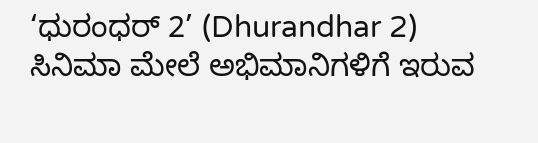‘ಧುರಂಧರ್ 2’ (Dhurandhar 2) ಸಿನಿಮಾ ಮೇಲೆ ಅಭಿಮಾನಿಗಳಿಗೆ ಇರುವ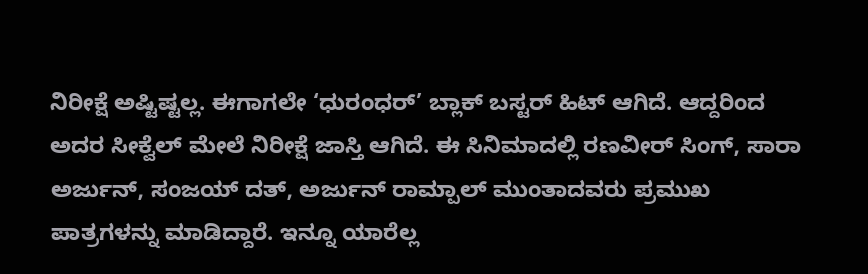ನಿರೀಕ್ಷೆ ಅಷ್ಟಿಷ್ಟಲ್ಲ. ಈಗಾಗಲೇ ‘ಧುರಂಧರ್’ ಬ್ಲಾಕ್ ಬಸ್ಟರ್ ಹಿಟ್ ಆಗಿದೆ. ಆದ್ದರಿಂದ ಅದರ ಸೀಕ್ವೆಲ್ ಮೇಲೆ ನಿರೀಕ್ಷೆ ಜಾಸ್ತಿ ಆಗಿದೆ. ಈ ಸಿನಿಮಾದಲ್ಲಿ ರಣವೀರ್ ಸಿಂಗ್, ಸಾರಾ ಅರ್ಜುನ್, ಸಂಜಯ್ ದತ್, ಅರ್ಜುನ್ ರಾಮ್ಪಾಲ್ ಮುಂತಾದವರು ಪ್ರಮುಖ ಪಾತ್ರಗಳನ್ನು ಮಾಡಿದ್ದಾರೆ. ಇನ್ನೂ ಯಾರೆಲ್ಲ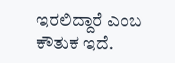ಇರಲಿದ್ದಾರೆ ಎಂಬ ಕೌತುಕ ಇದೆ.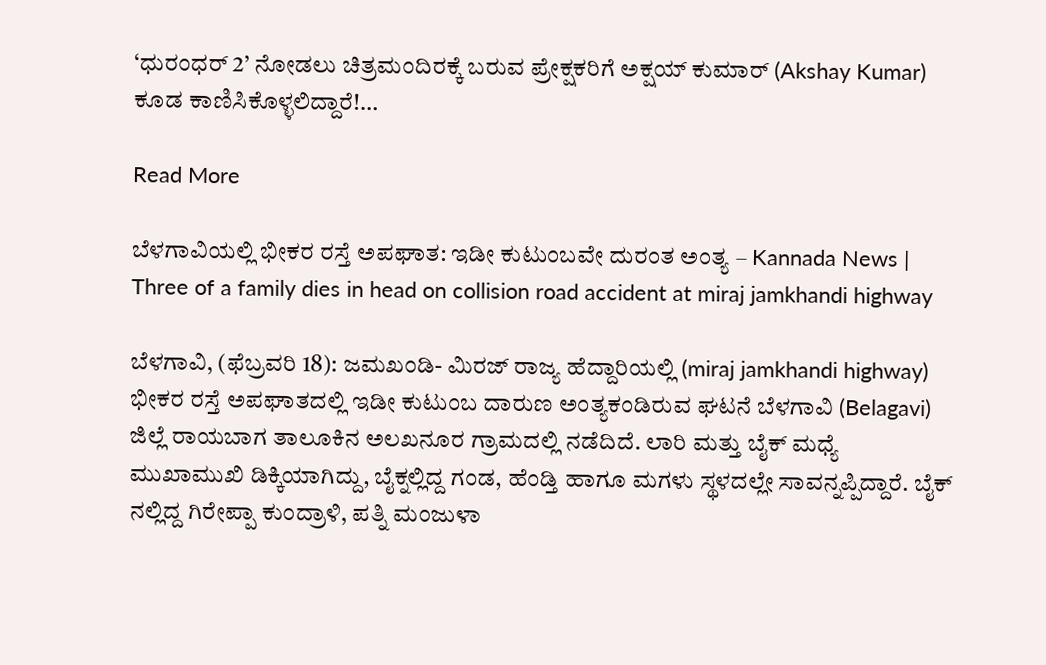‘ಧುರಂಧರ್ 2’ ನೋಡಲು ಚಿತ್ರಮಂದಿರಕ್ಕೆ ಬರುವ ಪ್ರೇಕ್ಷಕರಿಗೆ ಅಕ್ಷಯ್ ಕುಮಾರ್ (Akshay Kumar) ಕೂಡ ಕಾಣಿಸಿಕೊಳ್ಳಲಿದ್ದಾರೆ!…

Read More

ಬೆಳಗಾವಿಯಲ್ಲಿ ಭೀಕರ ರಸ್ತೆ ಅಪಘಾತ: ಇಡೀ ಕುಟುಂಬವೇ ದುರಂತ ಅಂತ್ಯ – Kannada News | Three of a family dies in head on collision road accident at miraj jamkhandi highway

ಬೆಳಗಾವಿ, (ಫೆಬ್ರವರಿ 18): ಜಮಖಂಡಿ- ಮಿರಜ್ ರಾಜ್ಯ ಹೆದ್ದಾರಿಯಲ್ಲಿ (miraj jamkhandi highway) ಭೀಕರ ರಸ್ತೆ ಅಪಘಾತದಲ್ಲಿ ಇಡೀ ಕುಟುಂಬ ದಾರುಣ ಅಂತ್ಯಕಂಡಿರುವ ಘಟನೆ ಬೆಳಗಾವಿ (Belagavi) ಜಿಲ್ಲೆ ರಾಯಬಾಗ ತಾಲೂಕಿನ ಅಲಖನೂರ ಗ್ರಾಮದಲ್ಲಿ ನಡೆದಿದೆ. ಲಾರಿ ಮತ್ತು ಬೈಕ್ ಮಧ್ಯೆ ಮುಖಾಮುಖಿ ಡಿಕ್ಕಿಯಾಗಿದ್ದು, ಬೈಕ್ನಲ್ಲಿದ್ದ ಗಂಡ, ಹೆಂಡ್ತಿ ಹಾಗೂ ಮಗಳು ಸ್ಥಳದಲ್ಲೇ ಸಾವನ್ನಪ್ಪಿದ್ದಾರೆ. ಬೈಕ್ ನಲ್ಲಿದ್ದ ಗಿರೇಪ್ಪಾ ಕುಂದ್ರಾಳಿ, ಪತ್ನಿ ಮಂಜುಳಾ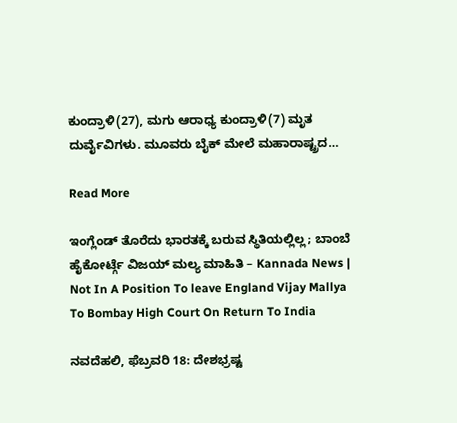ಕುಂದ್ರಾಳಿ(27), ಮಗು ಆರಾಧ್ಯ ಕುಂದ್ರಾಳಿ(7) ಮೃತ ದುರ್ವೈವಿಗಳು. ಮೂವರು ಬೈಕ್ ಮೇಲೆ ಮಹಾರಾಷ್ಟ್ರದ…

Read More

ಇಂಗ್ಲೆಂಡ್ ತೊರೆದು ಭಾರತಕ್ಕೆ ಬರುವ ಸ್ಥಿತಿಯಲ್ಲಿಲ್ಲ; ಬಾಂಬೆ ಹೈಕೋರ್ಟ್ಗೆ ವಿಜಯ್ ಮಲ್ಯ ಮಾಹಿತಿ – Kannada News | Not In A Position To leave England Vijay Mallya To Bombay High Court On Return To India

ನವದೆಹಲಿ, ಫೆಬ್ರವರಿ 18: ದೇಶಭ್ರಷ್ಟ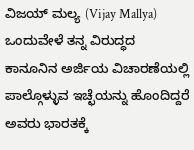ವಿಜಯ್ ಮಲ್ಯ (Vijay Mallya) ಒಂದುವೇಳೆ ತನ್ನ ವಿರುದ್ಧದ ಕಾನೂನಿನ ಅರ್ಜಿಯ ವಿಚಾರಣೆಯಲ್ಲಿ ಪಾಲ್ಗೊಳ್ಳುವ ಇಚ್ಛೆಯನ್ನು ಹೊಂದಿದ್ದರೆ ಅವರು ಭಾರತಕ್ಕೆ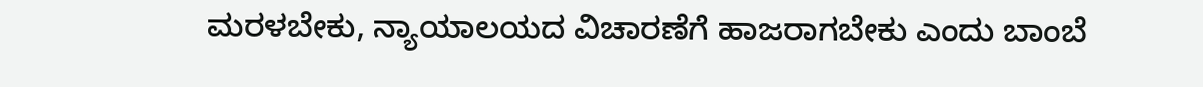ಮರಳಬೇಕು, ನ್ಯಾಯಾಲಯದ ವಿಚಾರಣೆಗೆ ಹಾಜರಾಗಬೇಕು ಎಂದು ಬಾಂಬೆ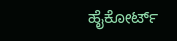ಹೈಕೋರ್ಟ್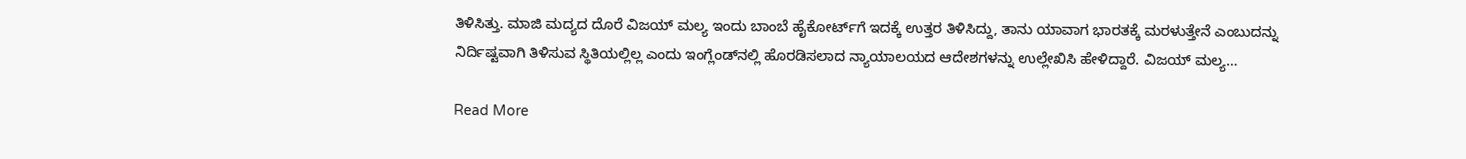ತಿಳಿಸಿತ್ತು. ಮಾಜಿ ಮದ್ಯದ ದೊರೆ ವಿಜಯ್ ಮಲ್ಯ ಇಂದು ಬಾಂಬೆ ಹೈಕೋರ್ಟ್‌ಗೆ ಇದಕ್ಕೆ ಉತ್ತರ ತಿಳಿಸಿದ್ದು, ತಾನು ಯಾವಾಗ ಭಾರತಕ್ಕೆ ಮರಳುತ್ತೇನೆ ಎಂಬುದನ್ನು ನಿರ್ದಿಷ್ಟವಾಗಿ ತಿಳಿಸುವ ಸ್ಥಿತಿಯಲ್ಲಿಲ್ಲ ಎಂದು ಇಂಗ್ಲೆಂಡ್‌ನಲ್ಲಿ ಹೊರಡಿಸಲಾದ ನ್ಯಾಯಾಲಯದ ಆದೇಶಗಳನ್ನು ಉಲ್ಲೇಖಿಸಿ ಹೇಳಿದ್ದಾರೆ. ವಿಜಯ್ ಮಲ್ಯ…

Read More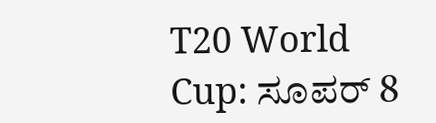T20 World Cup: ಸೂಪರ್ 8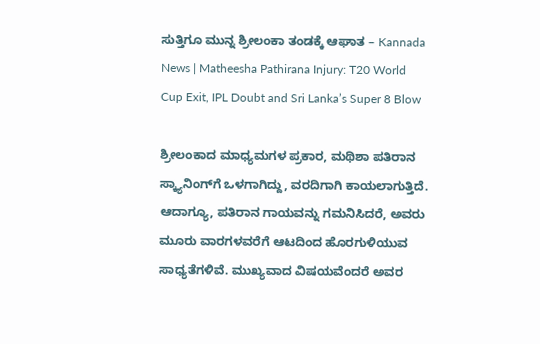ಸುತ್ತಿಗೂ ಮುನ್ನ ಶ್ರೀಲಂಕಾ ತಂಡಕ್ಕೆ ಆಘಾತ – Kannada News | Matheesha Pathirana Injury: T20 World Cup Exit, IPL Doubt and Sri Lanka’s Super 8 Blow

ಶ್ರೀಲಂಕಾದ ಮಾಧ್ಯಮಗಳ ಪ್ರಕಾರ, ಮಥಿಶಾ ಪತಿರಾನ ಸ್ಕ್ಯಾನಿಂಗ್‌ಗೆ ಒಳಗಾಗಿದ್ದು, ವರದಿಗಾಗಿ ಕಾಯಲಾಗುತ್ತಿದೆ. ಆದಾಗ್ಯೂ, ಪತಿರಾನ ಗಾಯವನ್ನು ಗಮನಿಸಿದರೆ, ಅವರು ಮೂರು ವಾರಗಳವರೆಗೆ ಆಟದಿಂದ ಹೊರಗುಳಿಯುವ ಸಾಧ್ಯತೆಗಳಿವೆ. ಮುಖ್ಯವಾದ ವಿಷಯವೆಂದರೆ ಅವರ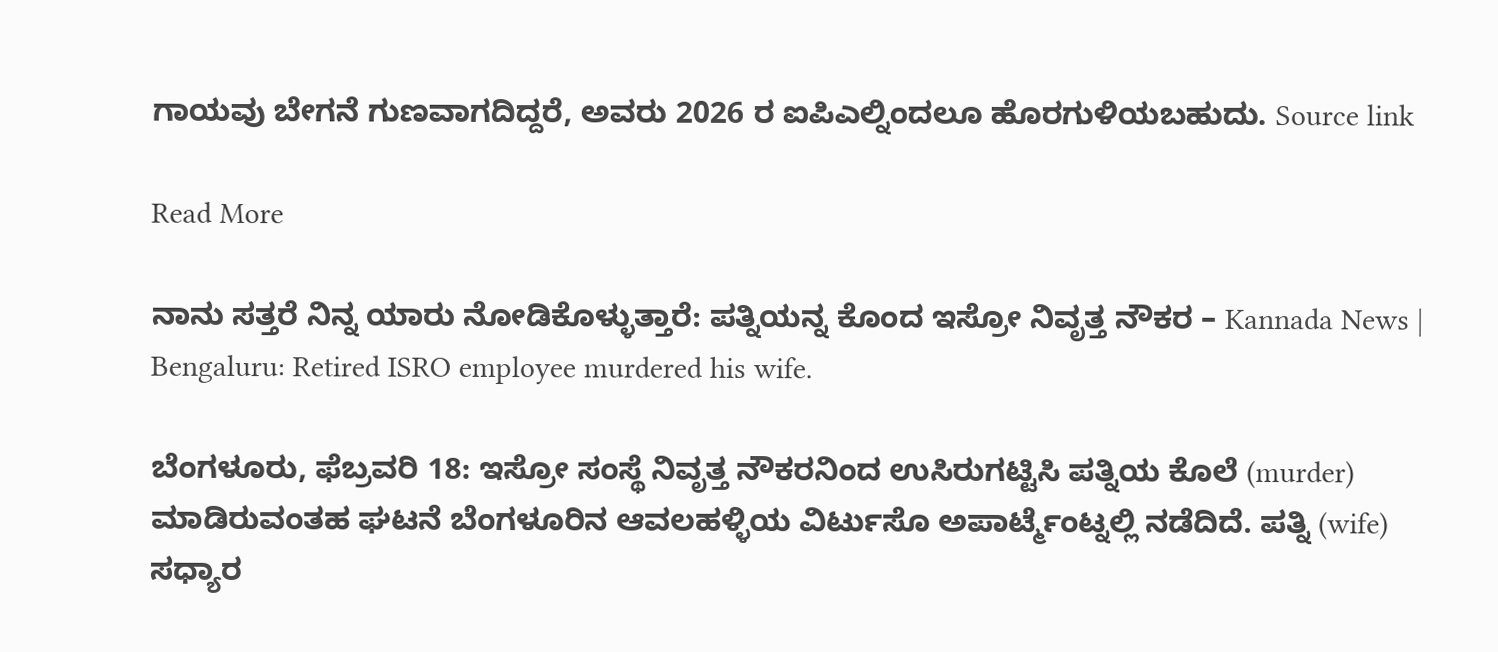ಗಾಯವು ಬೇಗನೆ ಗುಣವಾಗದಿದ್ದರೆ, ಅವರು 2026 ರ ಐಪಿಎಲ್ನಿಂದಲೂ ಹೊರಗುಳಿಯಬಹುದು. Source link

Read More

ನಾನು ಸತ್ತರೆ ನಿನ್ನ ಯಾರು ನೋಡಿಕೊಳ್ಳುತ್ತಾರೆ: ಪತ್ನಿಯನ್ನ ಕೊಂದ ಇಸ್ರೋ ನಿವೃತ್ತ ನೌಕರ – Kannada News | Bengaluru: Retired ISRO employee murdered his wife.

ಬೆಂಗಳೂರು, ಫೆಬ್ರವರಿ 18: ಇಸ್ರೋ ಸಂಸ್ಥೆ ನಿವೃತ್ತ ನೌಕರನಿಂದ ಉಸಿರುಗಟ್ಟಿಸಿ ಪತ್ನಿಯ ಕೊಲೆ (murder) ಮಾಡಿರುವಂತಹ ಘಟನೆ ಬೆಂಗಳೂರಿನ ಆವಲಹಳ್ಳಿಯ ವಿರ್ಟುಸೊ ಅಪಾರ್ಟ್ಮೆಂಟ್ನಲ್ಲಿ ನಡೆದಿದೆ. ಪತ್ನಿ (wife) ಸಧ್ಯಾರ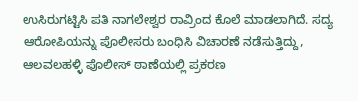ಉಸಿರುಗಟ್ಟಿಸಿ ಪತಿ ನಾಗಲೇಶ್ವರ ರಾವ್ರಿಂದ ಕೊಲೆ ಮಾಡಲಾಗಿದೆ. ಸದ್ಯ ಆರೋಪಿಯನ್ನು ಪೊಲೀಸರು ಬಂಧಿಸಿ ವಿಚಾರಣೆ ನಡೆಸುತ್ತಿದ್ದು, ಆಲವಲಹಳ್ಳಿ ಪೊಲೀಸ್ ಠಾಣೆಯಲ್ಲಿ ಪ್ರಕರಣ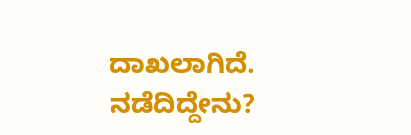ದಾಖಲಾಗಿದೆ. ನಡೆದಿದ್ದೇನು?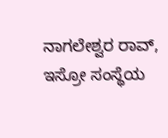ನಾಗಲೇಶ್ವರ ರಾವ್, ಇಸ್ರೋ ಸಂಸ್ಥೆಯ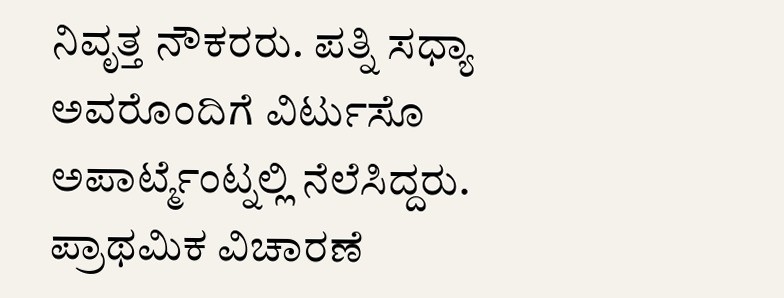ನಿವೃತ್ತ ನೌಕರರು. ಪತ್ನಿ ಸಧ್ಯಾ ಅವರೊಂದಿಗೆ ವಿರ್ಟುಸೊ ಅಪಾರ್ಟ್ಮೆಂಟ್ನಲ್ಲಿ ನೆಲೆಸಿದ್ದರು. ಪ್ರಾಥಮಿಕ ವಿಚಾರಣೆ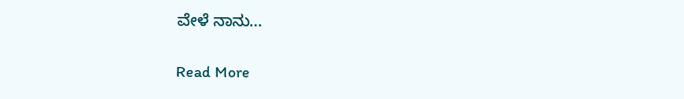ವೇಳೆ ನಾನು…

Read More